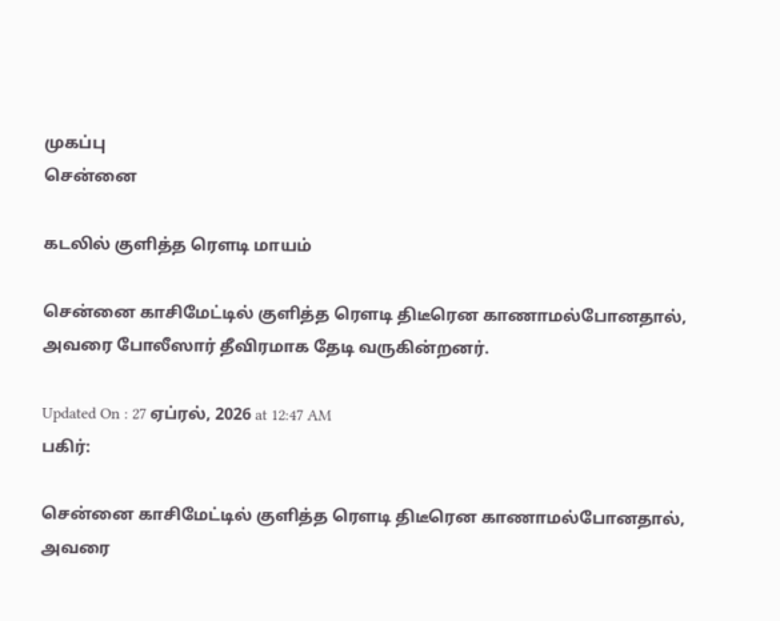முகப்பு
சென்னை

கடலில் குளித்த ரெளடி மாயம்

சென்னை காசிமேட்டில் குளித்த ரெளடி திடீரென காணாமல்போனதால், அவரை போலீஸார் தீவிரமாக தேடி வருகின்றனர்.

Updated On : 27 ஏப்ரல், 2026 at 12:47 AM
பகிர்:

சென்னை காசிமேட்டில் குளித்த ரெளடி திடீரென காணாமல்போனதால், அவரை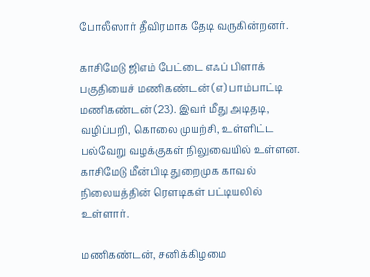போலீஸார் தீவிரமாக தேடி வருகின்றனர்.

காசிமேடு ஜிஎம் பேட்டை எஃப் பிளாக் பகுதியைச் மணிகண்டன் (எ) பாம்பாட்டி மணிகண்டன் (23). இவர் மீது அடிதடி, வழிப்பறி, கொலை முயற்சி, உள்ளிட்ட பல்வேறு வழக்குகள் நிலுவையில் உள்ளன. காசிமேடு மீன்பிடி துறைமுக காவல் நிலையத்தின் ரெளடிகள் பட்டியலில் உள்ளார்.

மணிகண்டன், சனிக்கிழமை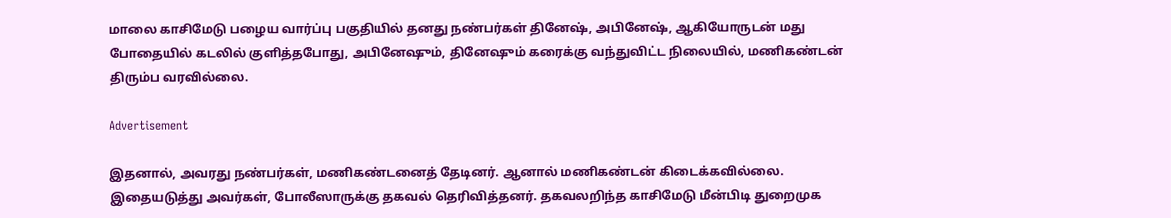மாலை காசிமேடு பழைய வார்ப்பு பகுதியில் தனது நண்பர்கள் தினேஷ், அபினேஷ், ஆகியோருடன் மது போதையில் கடலில் குளித்தபோது, அபினேஷும், தினேஷும் கரைக்கு வந்துவிட்ட நிலையில், மணிகண்டன் திரும்ப வரவில்லை.

Advertisement

இதனால், அவரது நண்பர்கள், மணிகண்டனைத் தேடினர். ஆனால் மணிகண்டன் கிடைக்கவில்லை. இதையடுத்து அவர்கள், போலீஸாருக்கு தகவல் தெரிவித்தனர். தகவலறிந்த காசிமேடு மீன்பிடி துறைமுக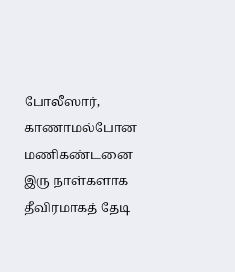போலீஸார், காணாமல்போன மணிகண்டனை இரு நாள்களாக தீவிரமாகத் தேடி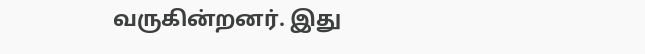வருகின்றனர். இது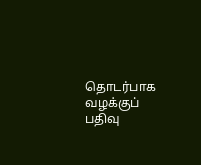தொடர்பாக வழக்குப் பதிவு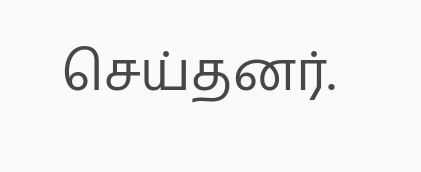செய்தனர்.